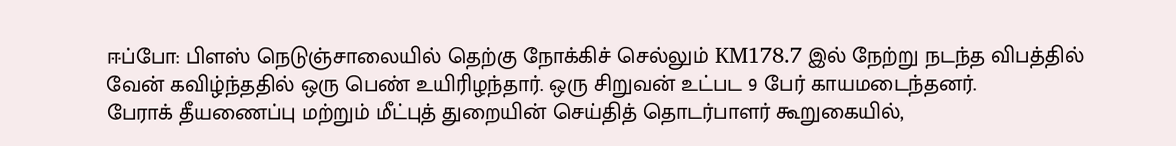ஈப்போ: பிளஸ் நெடுஞ்சாலையில் தெற்கு நோக்கிச் செல்லும் KM178.7 இல் நேற்று நடந்த விபத்தில் வேன் கவிழ்ந்ததில் ஒரு பெண் உயிரிழந்தார். ஒரு சிறுவன் உட்பட 9 பேர் காயமடைந்தனர்.
பேராக் தீயணைப்பு மற்றும் மீட்புத் துறையின் செய்தித் தொடர்பாளர் கூறுகையில்,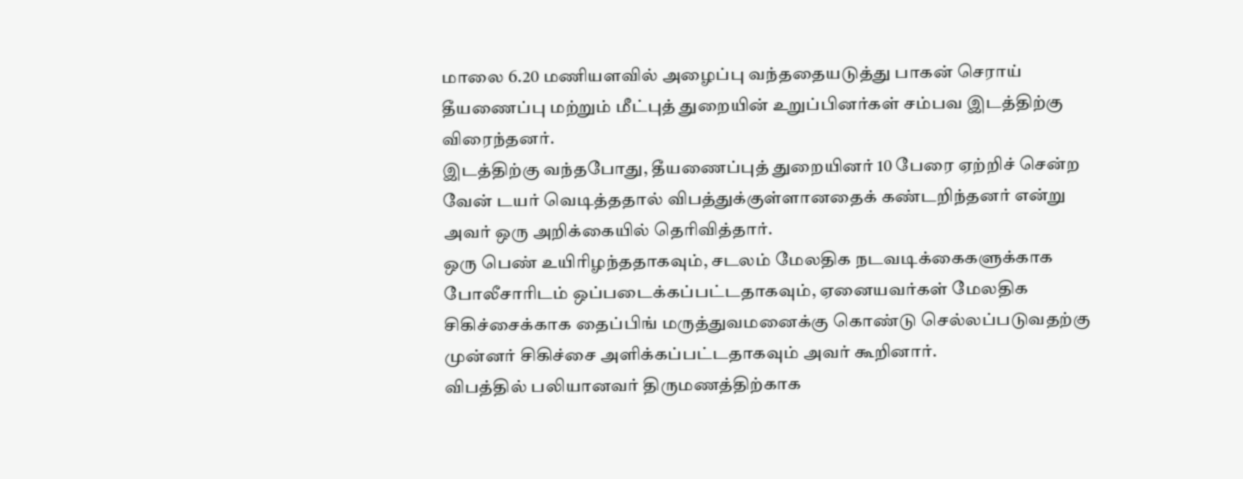மாலை 6.20 மணியளவில் அழைப்பு வந்ததையடுத்து பாகன் செராய் தீயணைப்பு மற்றும் மீட்புத் துறையின் உறுப்பினர்கள் சம்பவ இடத்திற்கு விரைந்தனர்.
இடத்திற்கு வந்தபோது, தீயணைப்புத் துறையினர் 10 பேரை ஏற்றிச் சென்ற வேன் டயர் வெடித்ததால் விபத்துக்குள்ளானதைக் கண்டறிந்தனர் என்று அவர் ஒரு அறிக்கையில் தெரிவித்தார்.
ஒரு பெண் உயிரிழந்ததாகவும், சடலம் மேலதிக நடவடிக்கைகளுக்காக போலீசாரிடம் ஒப்படைக்கப்பட்டதாகவும், ஏனையவர்கள் மேலதிக சிகிச்சைக்காக தைப்பிங் மருத்துவமனைக்கு கொண்டு செல்லப்படுவதற்கு முன்னர் சிகிச்சை அளிக்கப்பட்டதாகவும் அவர் கூறினார்.
விபத்தில் பலியானவர் திருமணத்திற்காக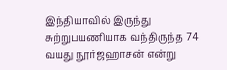இந்தியாவில் இருந்து சுற்றுபயணியாக வந்திருந்த 74 வயது நூர்ஜஹாசன் என்று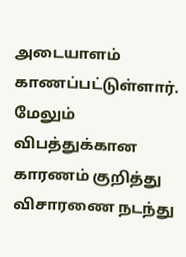அடையாளம் காணப்பட்டுள்ளார். மேலும் விபத்துக்கான காரணம் குறித்து விசாரணை நடந்து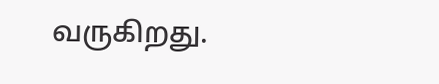வருகிறது.